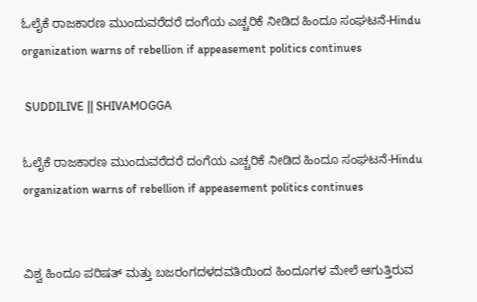ಓಲೈಕೆ ರಾಜಕಾರಣ ಮುಂದುವರೆದರೆ ದಂಗೆಯ ಎಚ್ಚರಿಕೆ ನೀಡಿದ ಹಿಂದೂ ಸಂಘಟನೆ-Hindu organization warns of rebellion if appeasement politics continues

 SUDDILIVE || SHIVAMOGGA

ಓಲೈಕೆ ರಾಜಕಾರಣ ಮುಂದುವರೆದರೆ ದಂಗೆಯ ಎಚ್ಚರಿಕೆ ನೀಡಿದ ಹಿಂದೂ ಸಂಘಟನೆ-Hindu organization warns of rebellion if appeasement politics continues


ವಿಶ್ವ ಹಿಂದೂ ಪರಿಷತ್ ಮತ್ತು ಬಜರಂಗದಳದವತಿಯಿಂದ ಹಿಂದೂಗಳ ಮೇಲೆ ಆಗುತ್ತಿರುವ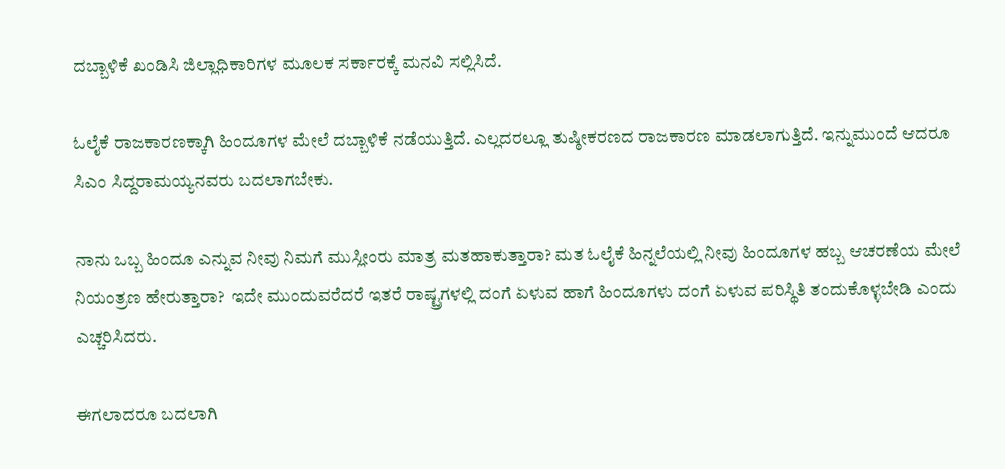ದಬ್ಬಾಳಿಕೆ ಖಂಡಿಸಿ ಜಿಲ್ಲಾಧಿಕಾರಿಗಳ ಮೂಲಕ ಸರ್ಕಾರಕ್ಕೆ ಮನವಿ ಸಲ್ಲಿಸಿದೆ.

ಓಲೈಕೆ ರಾಜಕಾರಣಕ್ಕಾಗಿ ಹಿಂದೂಗಳ ಮೇಲೆ ದಬ್ಬಾಳಿಕೆ ನಡೆಯುತ್ತಿದೆ. ಎಲ್ಲದರಲ್ಲೂ ತುಷ್ಠೀಕರಣದ ರಾಜಕಾರಣ ಮಾಡಲಾಗುತ್ತಿದೆ. ಇನ್ನುಮುಂದೆ ಆದರೂ ಸಿಎಂ ಸಿದ್ದರಾಮಯ್ಯನವರು ಬದಲಾಗಬೇಕು.

ನಾನು ಒಬ್ಬ ಹಿಂದೂ ಎನ್ನುವ ನೀವು ನಿಮಗೆ ಮುಸ್ಲೀಂರು ಮಾತ್ರ ಮತಹಾಕುತ್ತಾರಾ? ಮತ ಓಲೈಕೆ ಹಿನ್ನಲೆಯಲ್ಲಿ ನೀವು ಹಿಂದೂಗಳ ಹಬ್ಬ ಆಚರಣೆಯ ಮೇಲೆ ನಿಯಂತ್ರಣ ಹೇರುತ್ತಾರಾ?  ಇದೇ ಮುಂದುವರೆದರೆ ಇತರೆ ರಾಷ್ಟ್ರಗಳಲ್ಲಿ ದಂಗೆ ಏಳುವ ಹಾಗೆ ಹಿಂದೂಗಳು ದಂಗೆ ಏಳುವ ಪರಿಸ್ಥಿತಿ ತಂದುಕೊಳ್ಳಬೇಡಿ ಎಂದು ಎಚ್ಚರಿಸಿದರು.

ಈಗಲಾದರೂ ಬದಲಾಗಿ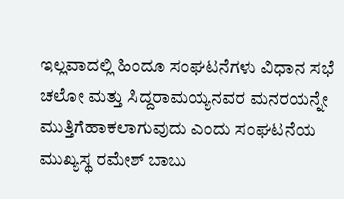ಇಲ್ಲವಾದಲ್ಲಿ ಹಿಂದೂ ಸಂಘಟನೆಗಳು ವಿಧಾನ ಸಭೆ ಚಲೋ ಮತ್ತು ಸಿದ್ದರಾಮಯ್ಯನವರ ಮನರಯನ್ನೇ ಮುತ್ತಿಗೆಹಾಕಲಾಗುವುದು ಎಂದು ಸಂಘಟನೆಯ ಮುಖ್ಯಸ್ಥ ರಮೇಶ್ ಬಾಬು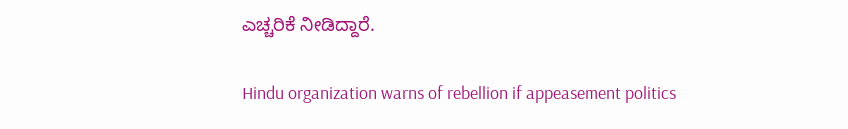ಎಚ್ಚರಿಕೆ ನೀಡಿದ್ದಾರೆ.

Hindu organization warns of rebellion if appeasement politics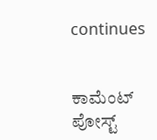continues


ಕಾಮೆಂಟ್‌‌ ಪೋಸ್ಟ್‌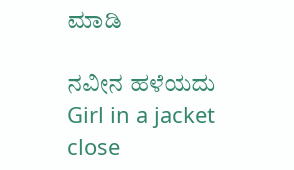ಮಾಡಿ

ನವೀನ ಹಳೆಯದು
Girl in a jacket
close